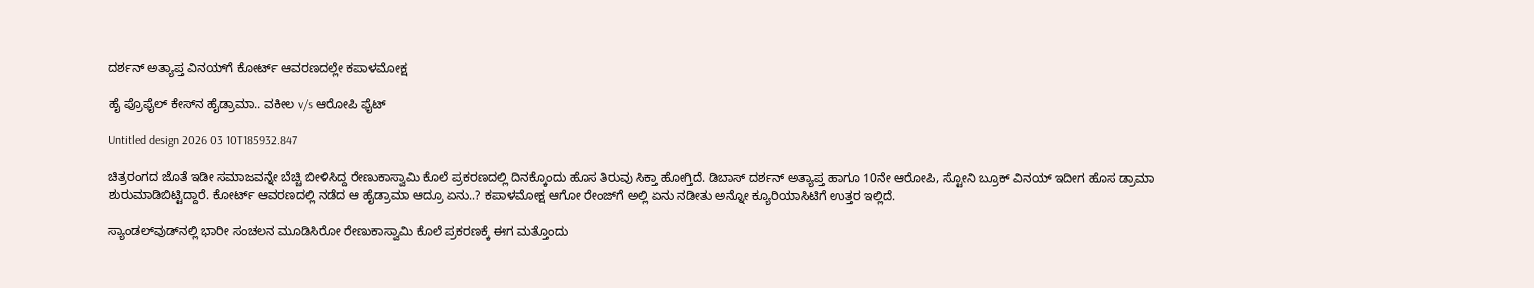ದರ್ಶನ್ ಅತ್ಯಾಪ್ತ ವಿನಯ್‌ಗೆ ಕೋರ್ಟ್ ಆವರಣದಲ್ಲೇ ಕಪಾಳಮೋಕ್ಷ

ಹೈ ಪ್ರೊಫೈಲ್ ಕೇಸ್‌ನ ಹೈಡ್ರಾಮಾ.. ವಕೀಲ v/s ಆರೋಪಿ ಫೈಟ್

Untitled design 2026 03 10T185932.847

ಚಿತ್ರರಂಗದ ಜೊತೆ ಇಡೀ ಸಮಾಜವನ್ನೇ ಬೆಚ್ಚಿ ಬೀಳಿಸಿದ್ದ ರೇಣುಕಾಸ್ವಾಮಿ ಕೊಲೆ ಪ್ರಕರಣದಲ್ಲಿ ದಿನಕ್ಕೊಂದು ಹೊಸ ತಿರುವು ಸಿಕ್ತಾ ಹೋಗ್ತಿದೆ. ಡಿಬಾಸ್ ದರ್ಶನ್ ಅತ್ಯಾಪ್ತ ಹಾಗೂ 10ನೇ ಆರೋಪಿ, ಸ್ಟೋನಿ ಬ್ರೂಕ್ ವಿನಯ್ ಇದೀಗ ಹೊಸ ಡ್ರಾಮಾ ಶುರುಮಾಡಿಬಿಟ್ಟಿದ್ದಾರೆ. ಕೋರ್ಟ್ ಆವರಣದಲ್ಲಿ ನಡೆದ ಆ ಹೈಡ್ರಾಮಾ ಆದ್ರೂ ಏನು..? ಕಪಾಳಮೋಕ್ಷ ಆಗೋ ರೇಂಜ್‌ಗೆ ಅಲ್ಲಿ ಏನು ನಡೀತು ಅನ್ನೋ ಕ್ಯೂರಿಯಾಸಿಟಿಗೆ ಉತ್ತರ ಇಲ್ಲಿದೆ.

ಸ್ಯಾಂಡಲ್‌ವುಡ್‌ನಲ್ಲಿ ಭಾರೀ ಸಂಚಲನ ಮೂಡಿಸಿರೋ ರೇಣುಕಾಸ್ವಾಮಿ ಕೊಲೆ ಪ್ರಕರಣಕ್ಕೆ ಈಗ ಮತ್ತೊಂದು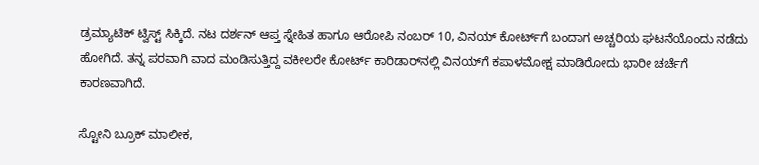ಡ್ರಮ್ಯಾಟಿಕ್ ಟ್ವಿಸ್ಟ್ ಸಿಕ್ಕಿದೆ. ನಟ ದರ್ಶನ್ ಆಪ್ತ ಸ್ನೇಹಿತ ಹಾಗೂ ಆರೋಪಿ ನಂಬರ್ 10, ವಿನಯ್ ಕೋರ್ಟ್‌ಗೆ ಬಂದಾಗ ಅಚ್ಚರಿಯ ಘಟನೆಯೊಂದು ನಡೆದು ಹೋಗಿದೆ. ತನ್ನ ಪರವಾಗಿ ವಾದ ಮಂಡಿಸುತ್ತಿದ್ದ ವಕೀಲರೇ ಕೋರ್ಟ್ ಕಾರಿಡಾರ್‌ನಲ್ಲಿ ವಿನಯ್‌ಗೆ ಕಪಾಳಮೋಕ್ಷ ಮಾಡಿರೋದು ಭಾರೀ ಚರ್ಚೆಗೆ ಕಾರಣವಾಗಿದೆ.

ಸ್ಟೋನಿ ಬ್ರೂಕ್ ಮಾಲೀಕ,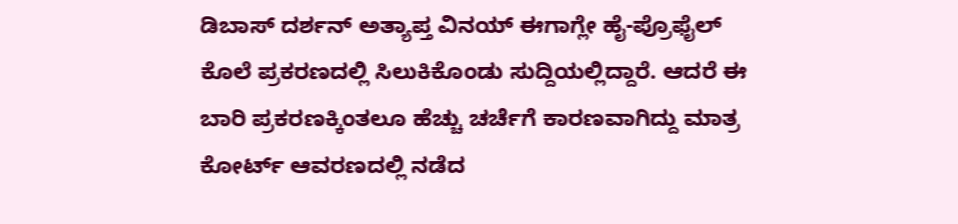ಡಿಬಾಸ್ ದರ್ಶನ್ ಅತ್ಯಾಪ್ತ ವಿನಯ್ ಈಗಾಗ್ಲೇ ಹೈ-ಪ್ರೊಫೈಲ್ ಕೊಲೆ ಪ್ರಕರಣದಲ್ಲಿ ಸಿಲುಕಿಕೊಂಡು ಸುದ್ದಿಯಲ್ಲಿದ್ದಾರೆ. ಆದರೆ ಈ ಬಾರಿ ಪ್ರಕರಣಕ್ಕಿಂತಲೂ ಹೆಚ್ಚು ಚರ್ಚೆಗೆ ಕಾರಣವಾಗಿದ್ದು ಮಾತ್ರ ಕೋರ್ಟ್ ಆವರಣದಲ್ಲಿ ನಡೆದ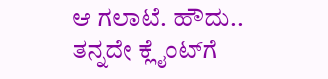ಆ ಗಲಾಟೆ. ಹೌದು.. ತನ್ನದೇ ಕ್ಲೈಂಟ್‌ಗೆ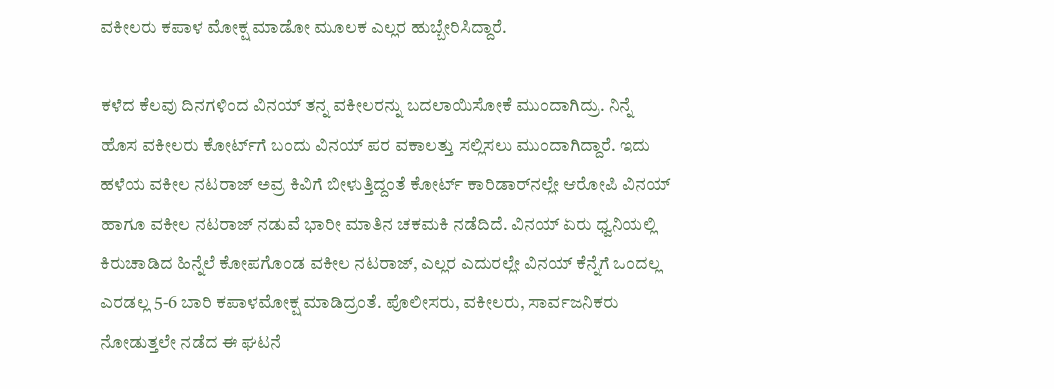ವಕೀಲರು ಕಪಾಳ ಮೋಕ್ಷ ಮಾಡೋ ಮೂಲಕ ಎಲ್ಲರ ಹುಬ್ಬೇರಿಸಿದ್ದಾರೆ.

ಕಳೆದ ಕೆಲವು ದಿನಗಳಿಂದ ವಿನಯ್ ತನ್ನ ವಕೀಲರನ್ನು ಬದಲಾಯಿಸೋಕೆ ಮುಂದಾಗಿದ್ರು. ನಿನ್ನೆ ಹೊಸ ವಕೀಲರು ಕೋರ್ಟ್‌ಗೆ ಬಂದು ವಿನಯ್ ಪರ ವಕಾಲತ್ತು ಸಲ್ಲಿಸಲು ಮುಂದಾಗಿದ್ದಾರೆ. ಇದು ಹಳೆಯ ವಕೀಲ ನಟರಾಜ್ ಅವ್ರ ಕಿವಿಗೆ ಬೀಳುತ್ತಿದ್ದಂತೆ ಕೋರ್ಟ್ ಕಾರಿಡಾರ್‌ನಲ್ಲೇ ಆರೋಪಿ ವಿನಯ್ ಹಾಗೂ ವಕೀಲ ನಟರಾಜ್ ನಡುವೆ ಭಾರೀ ಮಾತಿನ ಚಕಮಕಿ ನಡೆದಿದೆ. ವಿನಯ್ ಏರು ಧ್ವನಿಯಲ್ಲಿ ಕಿರುಚಾಡಿದ ಹಿನ್ನೆಲೆ ಕೋಪಗೊಂಡ ವಕೀಲ ನಟರಾಜ್, ಎಲ್ಲರ ಎದುರಲ್ಲೇ ವಿನಯ್ ಕೆನ್ನೆಗೆ ಒಂದಲ್ಲ ಎರಡಲ್ಲ 5-6 ಬಾರಿ ಕಪಾಳಮೋಕ್ಷ ಮಾಡಿದ್ರಂತೆ. ಪೊಲೀಸರು, ವಕೀಲರು, ಸಾರ್ವಜನಿಕರು ನೋಡುತ್ತಲೇ ನಡೆದ ಈ ಘಟನೆ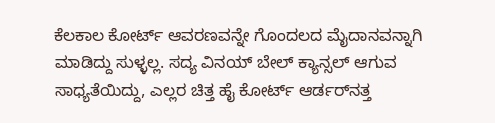ಕೆಲಕಾಲ ಕೋರ್ಟ್ ಆವರಣವನ್ನೇ ಗೊಂದಲದ ಮೈದಾನವನ್ನಾಗಿ ಮಾಡಿದ್ದು ಸುಳ್ಳಲ್ಲ. ಸದ್ಯ ವಿನಯ್ ಬೇಲ್ ಕ್ಯಾನ್ಸಲ್ ಆಗುವ ಸಾಧ್ಯತೆಯಿದ್ದು, ಎಲ್ಲರ ಚಿತ್ತ ಹೈ ಕೋರ್ಟ್ ಆರ್ಡರ್‌ನತ್ತ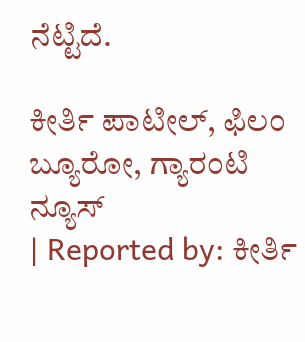ನೆಟ್ಟಿದೆ.

ಕೀರ್ತಿ ಪಾಟೀಲ್, ಫಿಲಂ ಬ್ಯೂರೋ, ಗ್ಯಾರಂಟಿ ನ್ಯೂಸ್
| Reported by: ಕೀರ್ತಿ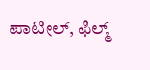ಪಾಟೀಲ್, ಫಿಲ್ಮ್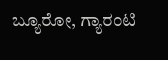ಬ್ಯೂರೋ, ಗ್ಯಾರಂಟಿ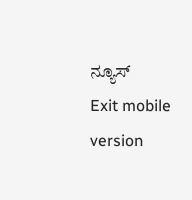ನ್ಯೂಸ್
Exit mobile version